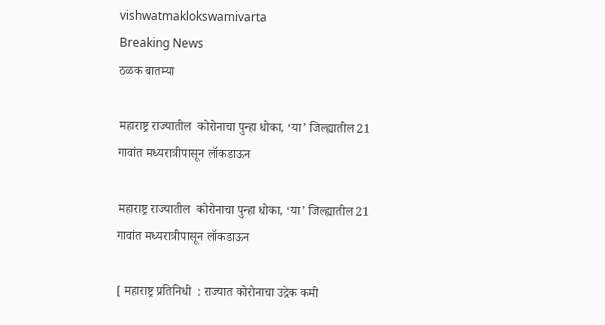vishwatmaklokswamivarta
Breaking News
ठळक बातम्या

महाराष्ट्र राज्यातील  कोरोनाचा पुन्हा धोका, ‘या’ जिल्ह्यातील 21 गावांत मध्यरात्रीपासून लॉकडाऊन

महाराष्ट्र राज्यातील  कोरोनाचा पुन्हा धोका, ‘या’ जिल्ह्यातील 21 गावांत मध्यरात्रीपासून लॉकडाऊन

[ महाराष्ट्र प्रतिनिधी  : राज्यात कोरोनाचा उद्रेक कमी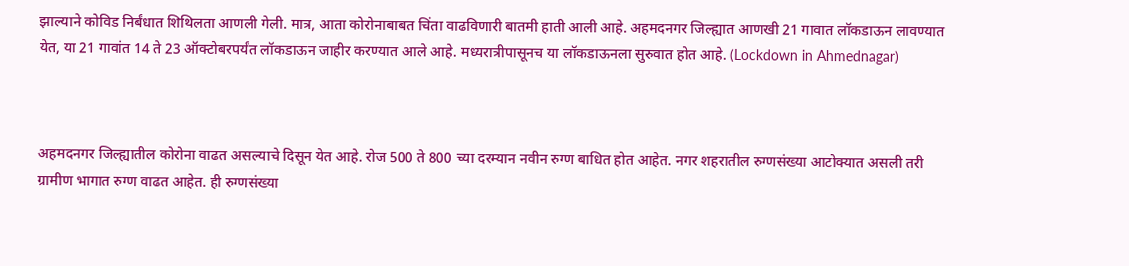झाल्याने कोविड निर्बंधात शिथिलता आणली गेली. मात्र, आता कोरोनाबाबत चिंता वाढविणारी बातमी हाती आली आहे. अहमदनगर जिल्ह्यात आणखी 21 गावात लॉकडाऊन लावण्यात येत, या 21 गावांत 14 ते 23 ऑक्टोबरपर्यंत लॉकडाऊन जाहीर करण्यात आले आहे. मध्यरात्रीपासूनच या लॉकडाऊनला सुरुवात होत आहे. (Lockdown in Ahmednagar)



अहमदनगर जिल्ह्यातील कोरोना वाढत असल्याचे दिसून येत आहे. रोज 500 ते 800 च्या दरम्यान नवीन रुग्ण बाधित होत आहेत. नगर शहरातील रुग्णसंख्या आटोक्यात असली तरी ग्रामीण भागात रुग्ण वाढत आहेत. ही रुग्णसंख्या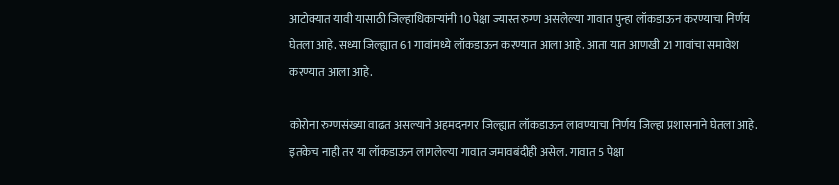आटोक्यात यावी यासाठी जिल्हाधिकाऱ्यांनी 10 पेक्षा ज्यास्त रुग्ण असलेल्या गावात पुन्हा लॉकडाऊन करण्याचा निर्णय घेतला आहे. सध्या जिल्ह्यात 61 गावांमध्ये लॉकडाऊन करण्यात आला आहे. आता यात आणखी 21 गावांचा समावेश करण्यात आला आहे.

कोरोना रुग्णसंख्या वाढत असल्याने अहमदनगर जिल्ह्यात लॉकडाऊन लावण्याचा निर्णय जिल्हा प्रशासनाने घेतला आहे. इतकेच नाही तर या लॉकडाऊन लागलेल्या गावात जमावबंदीही असेल. गावात 5 पेक्षा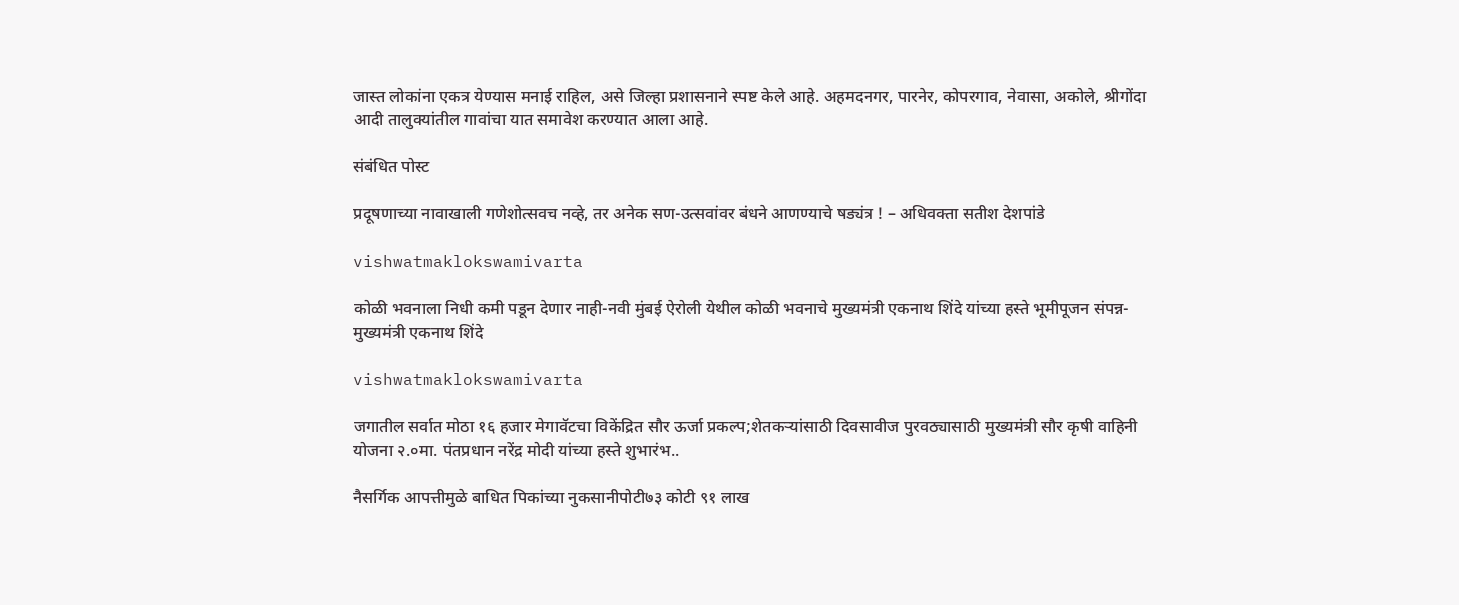जास्त लोकांना एकत्र येण्यास मनाई राहिल, असे जिल्हा प्रशासनाने स्पष्ट केले आहे. अहमदनगर, पारनेर, कोपरगाव, नेवासा, अकोले, श्रीगोंदा आदी तालुक्यांतील गावांचा यात समावेश करण्यात आला आहे.

संबंधित पोस्ट

प्रदूषणाच्या नावाखाली गणेशोत्सवच नव्हे, तर अनेक सण-उत्सवांवर बंधने आणण्याचे षड्यंत्र ! – अधिवक्ता सतीश देशपांडे

vishwatmaklokswamivarta

कोळी भवनाला निधी कमी पडून देणार नाही-नवी मुंबई ऐरोली येथील कोळी भवनाचे मुख्यमंत्री एकनाथ शिंदे यांच्या हस्ते भूमीपूजन संपन्न-मुख्यमंत्री एकनाथ शिंदे

vishwatmaklokswamivarta

जगातील सर्वात मोठा १६ हजार मेगावॅटचा विकेंद्रित सौर ऊर्जा प्रकल्प;शेतकऱ्यांसाठी दिवसावीज पुरवठ्यासाठी मुख्यमंत्री सौर कृषी वाहिनी योजना २.०मा. पंतप्रधान नरेंद्र मोदी यांच्या हस्ते शुभारंभ..

नैसर्गिक आपत्तीमुळे बाधित पिकांच्या नुकसानीपोटी७३ कोटी ९१ लाख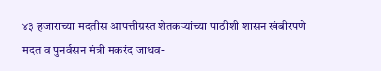४३ हजाराच्या मदतीस आपत्तीग्रस्त शेतकऱ्यांच्या पाठीशी शासन खंबीरपणे मदत व पुनर्वसन मंत्री मकरंद जाधव-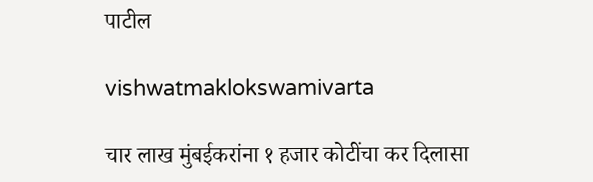पाटील

vishwatmaklokswamivarta

चार लाख मुंबईकरांना १ हजार कोटींचा कर दिलासा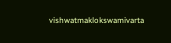vishwatmaklokswamivarta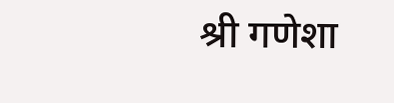श्री गणेशा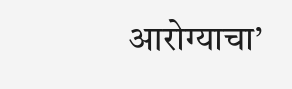आरोग्याचा’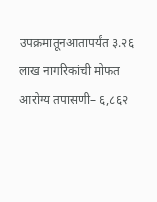उपक्रमातूनआतापर्यंत ३.२६ लाख नागरिकांची मोफत आरोग्य तपासणी– ६,८६२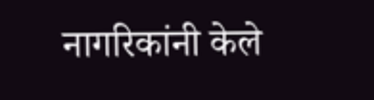नागरिकांनी केले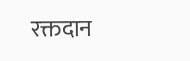रक्तदान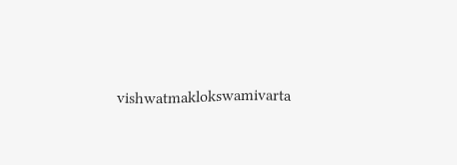vishwatmaklokswamivarta